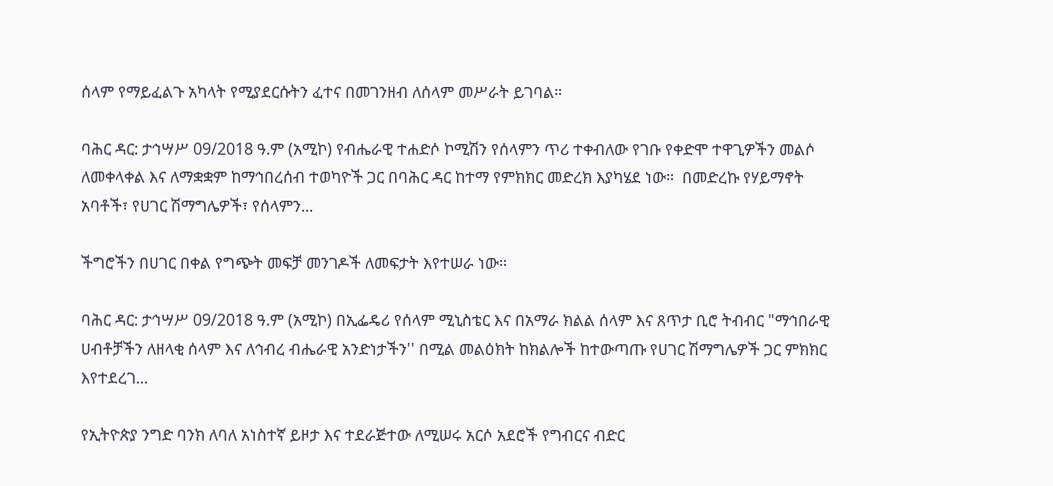ሰላም የማይፈልጉ አካላት የሚያደርሱትን ፈተና በመገንዘብ ለሰላም መሥራት ይገባል።

ባሕር ዳር: ታኅሣሥ 09/2018 ዓ.ም (አሚኮ) የብሔራዊ ተሐድሶ ኮሚሽን የሰላምን ጥሪ ተቀብለው የገቡ የቀድሞ ተዋጊዎችን መልሶ ለመቀላቀል እና ለማቋቋም ከማኅበረሰብ ተወካዮች ጋር በባሕር ዳር ከተማ የምክክር መድረክ እያካሄደ ነው።  በመድረኩ የሃይማኖት አባቶች፣ የሀገር ሽማግሌዎች፣ የሰላምን...

ችግሮችን በሀገር በቀል የግጭት መፍቻ መንገዶች ለመፍታት እየተሠራ ነው።

ባሕር ዳር: ታኅሣሥ 09/2018 ዓ.ም (አሚኮ) በኢፌዴሪ የሰላም ሚኒስቴር እና በአማራ ክልል ሰላም እና ጸጥታ ቢሮ ትብብር "ማኅበራዊ ሀብቶቻችን ለዘላቂ ሰላም እና ለኅብረ ብሔራዊ አንድነታችን'' በሚል መልዕክት ከክልሎች ከተውጣጡ የሀገር ሽማግሌዎች ጋር ምክክር እየተደረገ...

የኢትዮጵያ ንግድ ባንክ ለባለ አነስተኛ ይዞታ እና ተደራጅተው ለሚሠሩ አርሶ አደሮች የግብርና ብድር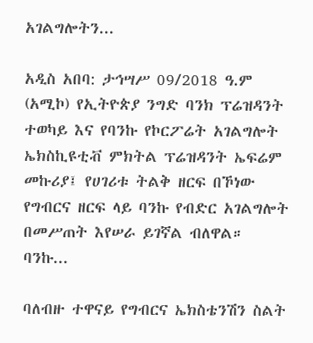አገልግሎትን...

አዲስ አበባ: ታኅሣሥ 09/2018 ዓ.ም (አሚኮ) የኢትዮጵያ ንግድ ባንክ ፕሬዝዳንት ተወካይ እና የባንኩ የኮርፖሬት አገልግሎት ኤክስኪዩቲቭ ምክትል ፕሬዝዳንት ኤፍሬም መኩሪያ፤ የሀገሪቱ ትልቅ ዘርፍ በኾነው የግብርና ዘርፍ ላይ ባንኩ የብድር አገልግሎት በመሥጠት እየሠራ ይገኛል ብለዋል። ባንኩ...

ባለብዙ ተዋናይ የግብርና ኤክስቴንሽን ስልት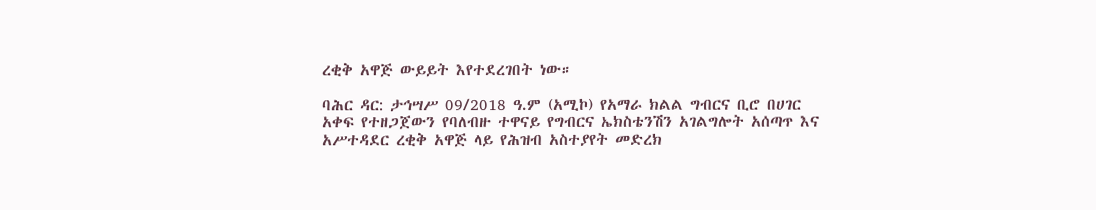ረቂቅ አዋጅ ውይይት እየተደረገበት ነው።

ባሕር ዳር: ታኅሣሥ 09/2018 ዓ.ም (አሚኮ) የአማራ ክልል ግብርና ቢሮ በሀገር አቀፍ የተዘጋጀውን የባለብዙ ተዋናይ የግብርና ኤክስቴንሽን አገልግሎት አሰጣጥ እና አሥተዳደር ረቂቅ አዋጅ ላይ የሕዝብ አስተያየት መድረክ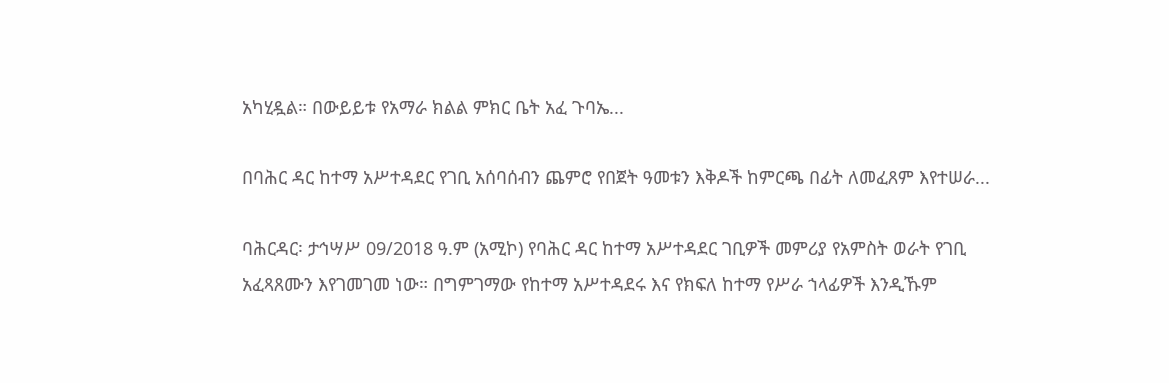አካሂዷል። በውይይቱ የአማራ ክልል ምክር ቤት አፈ ጉባኤ...

በባሕር ዳር ከተማ አሥተዳደር የገቢ አሰባሰብን ጨምሮ የበጀት ዓመቱን እቅዶች ከምርጫ በፊት ለመፈጸም እየተሠራ...

ባሕርዳር፡ ታኅሣሥ 09/2018 ዓ.ም (አሚኮ) የባሕር ዳር ከተማ አሥተዳደር ገቢዎች መምሪያ የአምስት ወራት የገቢ አፈጻጸሙን እየገመገመ ነው። በግምገማው የከተማ አሥተዳደሩ እና የክፍለ ከተማ የሥራ ኀላፊዎች እንዲኹም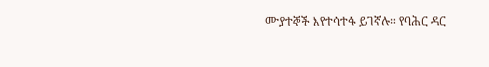ሙያተኞች እየተሳተፋ ይገኛሉ። የባሕር ዳር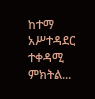ከተማ አሥተዳደር ተቀዳሚ ምክትል...